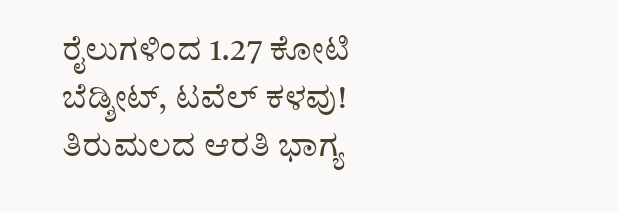ರೈಲುಗಳಿಂದ 1.27 ಕೋಟಿ ಬೆಡ್ಶೀಟ್, ಟವೆಲ್ ಕಳವು!
ತಿರುಮಲದ ಆರತಿ ಭಾಗ್ಯ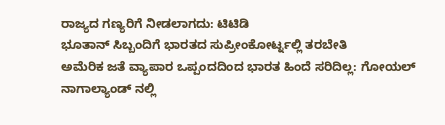ರಾಜ್ಯದ ಗಣ್ಯರಿಗೆ ನೀಡಲಾಗದು: ಟಿಟಿಡಿ
ಭೂತಾನ್ ಸಿಬ್ಬಂದಿಗೆ ಭಾರತದ ಸುಪ್ರೀಂಕೋರ್ಟ್ನಲ್ಲಿ ತರಬೇತಿ
ಅಮೆರಿಕ ಜತೆ ವ್ಯಾಪಾರ ಒಪ್ಪಂದದಿಂದ ಭಾರತ ಹಿಂದೆ ಸರಿದಿಲ್ಲ: ಗೋಯಲ್
ನಾಗಾಲ್ಯಾಂಡ್ ನಲ್ಲಿ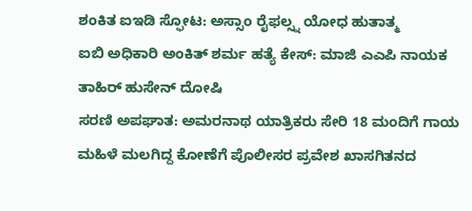ಶಂಕಿತ ಐಇಡಿ ಸ್ಫೋಟ: ಅಸ್ಸಾಂ ರೈಫಲ್ಸ್ನ ಯೋಧ ಹುತಾತ್ಮ
ಐಬಿ ಅಧಿಕಾರಿ ಅಂಕಿತ್ ಶರ್ಮ ಹತ್ಯೆ ಕೇಸ್: ಮಾಜಿ ಎಎಪಿ ನಾಯಕ ತಾಹಿರ್ ಹುಸೇನ್ ದೋಷಿ
ಸರಣಿ ಅಪಘಾತ: ಅಮರನಾಥ ಯಾತ್ರಿಕರು ಸೇರಿ 18 ಮಂದಿಗೆ ಗಾಯ
ಮಹಿಳೆ ಮಲಗಿದ್ದ ಕೋಣೆಗೆ ಪೊಲೀಸರ ಪ್ರವೇಶ ಖಾಸಗಿತನದ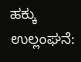ಹಕ್ಕು ಉಲ್ಲಂಘನೆ: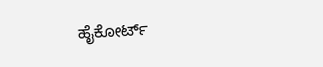ಹೈಕೋರ್ಟ್